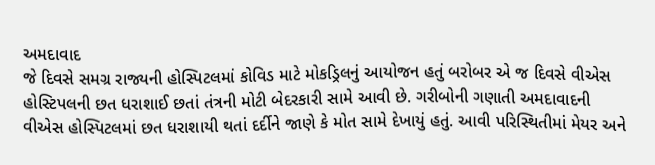અમદાવાદ
જે દિવસે સમગ્ર રાજ્યની હોસ્પિટલમાં કોવિડ માટે મોકડ્રિલનું આયોજન હતું બરોબર એ જ દિવસે વીએસ હોસ્ટિપલની છત ધરાશાઈ છતાં તંત્રની મોટી બેદરકારી સામે આવી છે. ગરીબોની ગણાતી અમદાવાદની વીએસ હોસ્પિટલમાં છત ધરાશાયી થતાં દર્દીને જાણે કે મોત સામે દેખાયું હતું. આવી પરિસ્થિતીમાં મેયર અને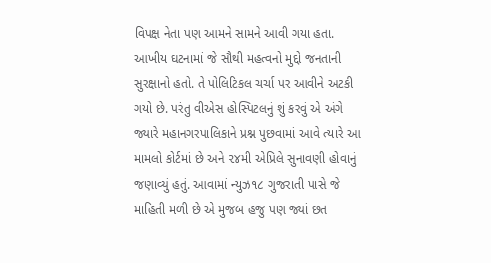વિપક્ષ નેતા પણ આમને સામને આવી ગયા હતા. આખીય ઘટનામાં જે સૌથી મહત્વનો મુદ્દો જનતાની સુરક્ષાનો હતો. તે પોલિટિકલ ચર્ચા પર આવીને અટકી ગયો છે. પરંતુ વીએસ હોસ્પિટલનું શું કરવું એ અંગે જ્યારે મહાનગરપાલિકાને પ્રશ્ન પુછવામાં આવે ત્યારે આ મામલો કોર્ટમાં છે અને ૨૪મી એપ્રિલે સુનાવણી હોવાનું જણાવ્યું હતું. આવામાં ન્યુઝ૧૮ ગુજરાતી પાસે જે માહિતી મળી છે એ મુજબ હજુ પણ જ્યાં છત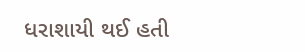ધરાશાયી થઈ હતી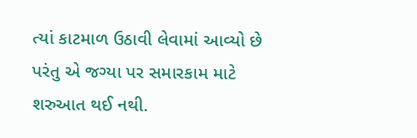ત્યાં કાટમાળ ઉઠાવી લેવામાં આવ્યો છે પરંતુ એ જગ્યા પર સમારકામ માટે શરુઆત થઈ નથી.